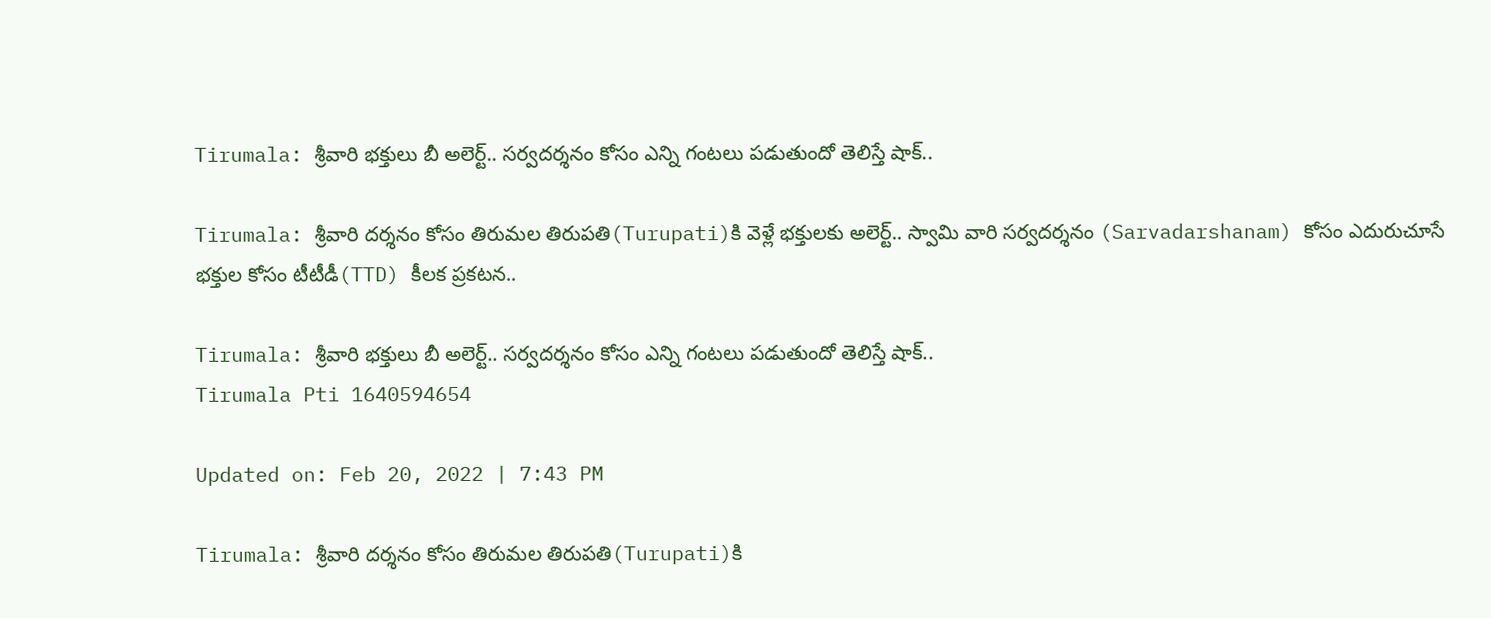Tirumala: శ్రీవారి భక్తులు బీ అలెర్ట్.. సర్వదర్శనం కోసం ఎన్ని గంటలు పడుతుందో తెలిస్తే షాక్..

Tirumala: శ్రీవారి దర్శనం కోసం తిరుమల తిరుపతి(Turupati)కి వెళ్లే భక్తులకు అలెర్ట్.. స్వామి వారి సర్వదర్శనం (Sarvadarshanam) కోసం ఎదురుచూసే భక్తుల కోసం టీటీడీ(TTD) కీలక ప్రకటన..

Tirumala: శ్రీవారి భక్తులు బీ అలెర్ట్.. సర్వదర్శనం కోసం ఎన్ని గంటలు పడుతుందో తెలిస్తే షాక్..
Tirumala Pti 1640594654

Updated on: Feb 20, 2022 | 7:43 PM

Tirumala: శ్రీవారి దర్శనం కోసం తిరుమల తిరుపతి(Turupati)కి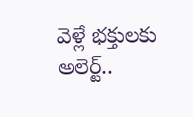వెళ్లే భక్తులకు అలెర్ట్..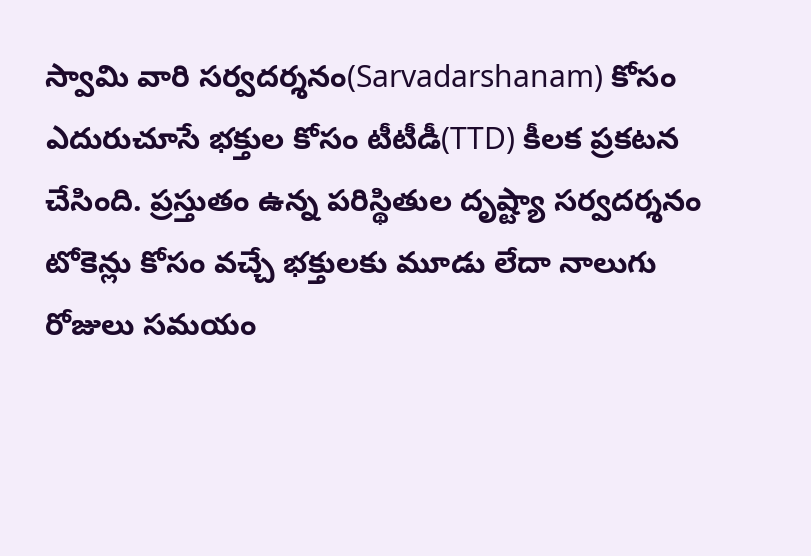స్వామి వారి సర్వదర్శనం(Sarvadarshanam) కోసం ఎదురుచూసే భక్తుల కోసం టీటీడీ(TTD) కీలక ప్రకటన చేసింది. ప్రస్తుతం ఉన్న పరిస్థితుల దృష్ట్యా సర్వదర్శనం టోకెన్లు కోసం వచ్చే భక్తులకు మూడు లేదా నాలుగు రోజులు సమయం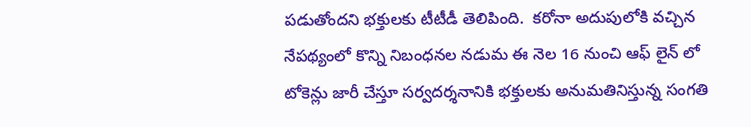పడుతోందని భక్తులకు టీటీడీ తెలిపింది.  కరోనా అదుపులోకి వచ్చిన నేపథ్యంలో కొన్ని నిబంధనల నడుమ ఈ నెల 16 నుంచి ఆఫ్ లైన్ లో టోకెన్లు జారీ చేస్తూ సర్వదర్శనానికి భక్తులకు అనుమతినిస్తున్న సంగతి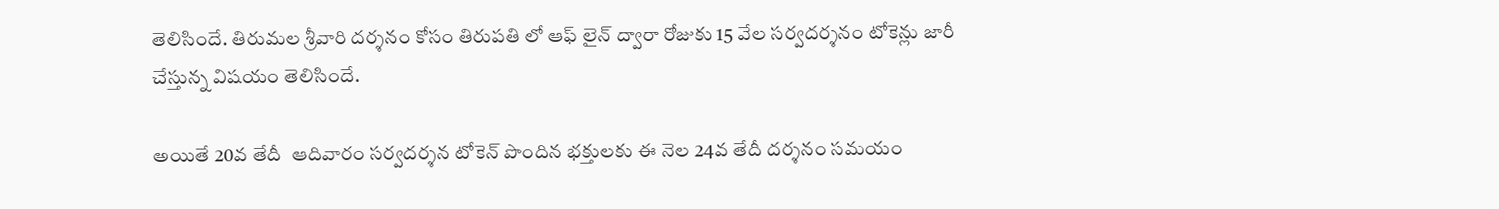తెలిసిందే. తిరుమల శ్రీవారి దర్శనం కోసం తిరుపతి లో ఆఫ్ లైన్ ద్వారా రోజుకు 15 వేల సర్వదర్శనం టోకెన్లు జారీ చేస్తున్న విషయం తెలిసిందే.

అయితే 20వ తేదీ  ఆదివారం సర్వదర్శన టోకెన్ పొందిన భక్తులకు ఈ నెల 24వ తేదీ దర్శనం సమయం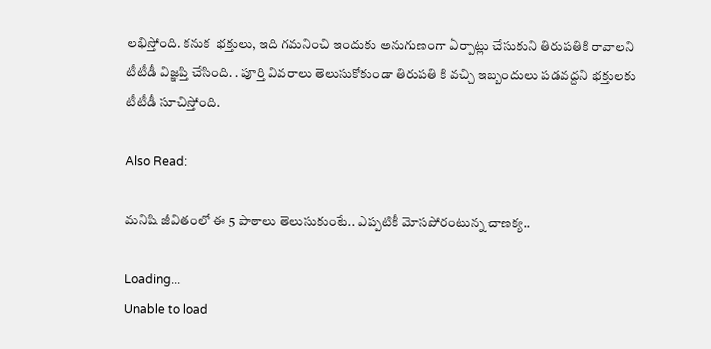లభిస్తోంది. కనుక  భక్తులు, ఇది గమనించి ఇందుకు అనుగుణంగా ఏర్పాట్లు చేసుకుని తిరుపతికి రావాలని టీటీడీ విజ్ఞప్తి చేసింది. . పూర్తి వివరాలు తెలుసుకోకుండా తిరుపతి కి వచ్చి ఇబ్బందులు పడవద్దని భక్తులకు టీటీడీ సూచిస్తోంది.

Also Read:

మనిషి జీవితంలో ఈ 5 పాఠాలు తెలుసుకుంటే.. ఎప్పటికీ మోసపోరంటున్న చాణక్య..

Loading...
Unable to load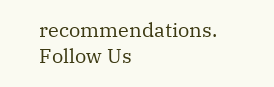recommendations.
Follow Us